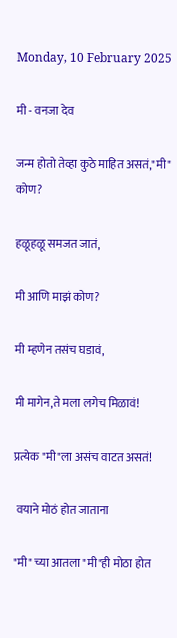Monday, 10 February 2025

मी - वनजा देव

जन्म होतो तेव्हा कुठे माहित असतं,"मी" कोण?

हळूहळू समजत जातं,

मी आणि माझं कोण?

मी म्हणेन तसंच घडावं,

मी मागेन,ते मला लगेच मिळावं!

प्रत्येक "मी"ला असंच वाटत असतं!

 वयाने मोठं होत जाताना

"मी" च्या आतला "मी"ही मोठा होत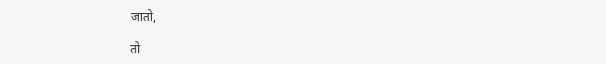जातो,

तो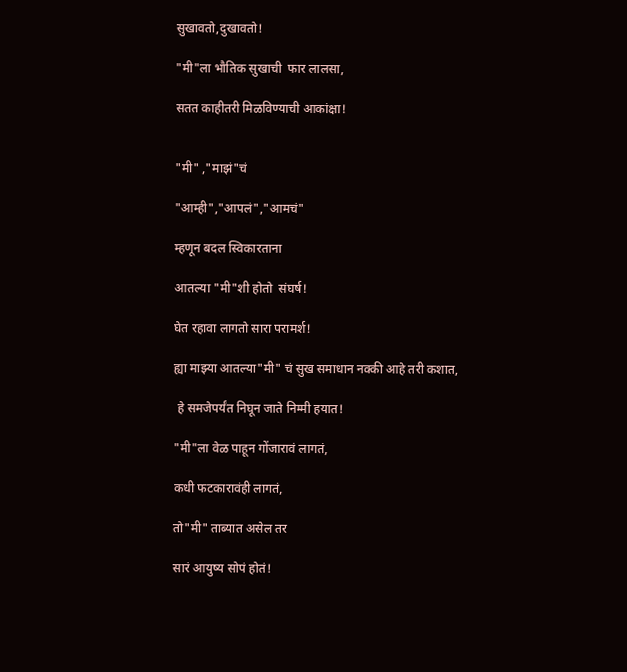सुखावतो,दुखावतो!

"मी"ला भौतिक सुखाची  फार लालसा,

सतत काहीतरी मिळविण्याची आकांक्षा!


"मी" ,"माझं"चं

"आम्ही","आपलं","आमचं"

म्हणून बदल स्विकारताना

आतल्या "मी"शी होतो  संघर्ष!

घेत रहावा लागतो सारा परामर्श!

ह्या माझ्या आतल्या"मी" चं सुख समाधान नक्की आहे तरी कशात,

 हे समजेपर्यंत निघून जाते निम्मी हयात!

"मी"ला वेळ पाहून गोंजारावं लागतं,

कधी फटकारावंही लागतं,

तो"मी" ताब्यात असेल तर

सारं आयुष्य सोपं होतं!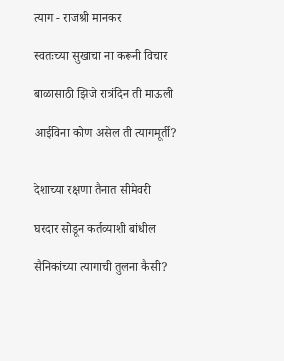त्याग - राजश्री मानकर

स्वतःच्या सुखाचा ना करूनी विचार

बाळासाठी झिजे रात्रंदिन ती माऊली

आईविना कोण असेल ती त्यागमूर्ती?


देशाच्या रक्षणा तैनात सीमेवरी

घरदार सोडून कर्तव्याशी बांधील

सैनिकांच्या त्यागाची तुलना कैसी?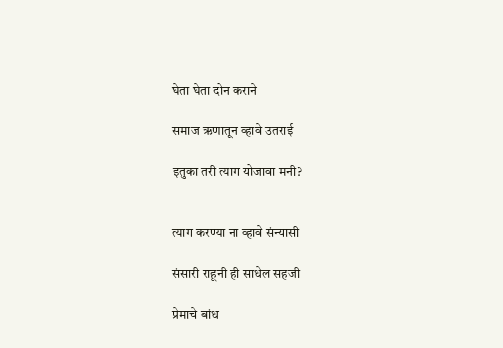घेता घेता दोन कराने

समाज ऋणातून व्हावे उतराई

इतुका तरी त्याग योजावा मनी?


त्याग करण्या ना व्हावे संन्यासी

संसारी राहूनी ही साधेल सहजी

प्रेमाचे बांध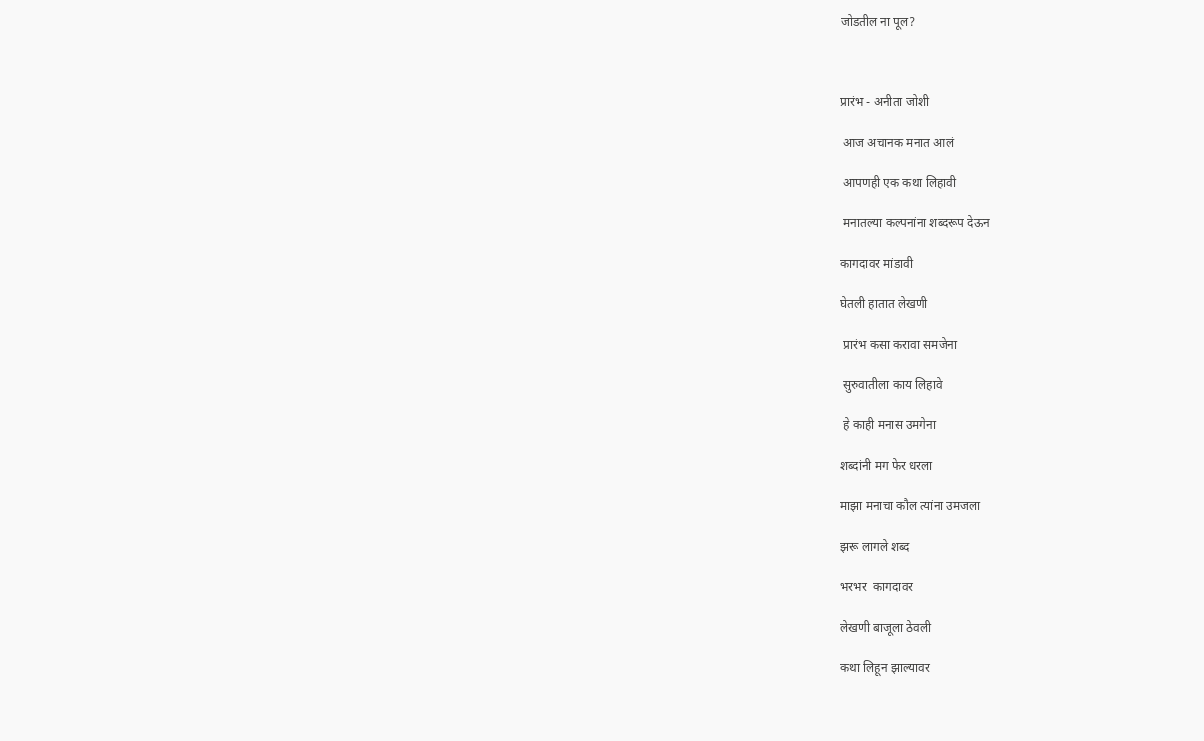जोडतील ना पूल?



प्रारंभ - अनीता जोशी

 आज अचानक मनात आलं

 आपणही एक कथा लिहावी

 मनातल्या कल्पनांना शब्दरूप देऊन

कागदावर मांडावी

घेतली हातात लेखणी

 प्रारंभ कसा करावा समजेना

 सुरुवातीला काय लिहावे

 हे काही मनास उमगेना

शब्दांनी मग फेर धरला

माझा मनाचा कौल त्यांना उमजला

झरू लागले शब्द

भरभर  कागदावर

लेखणी बाजूला ठेवली

कथा लिहून झाल्यावर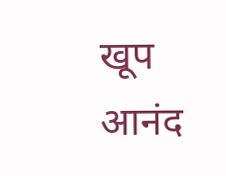खूप आनंद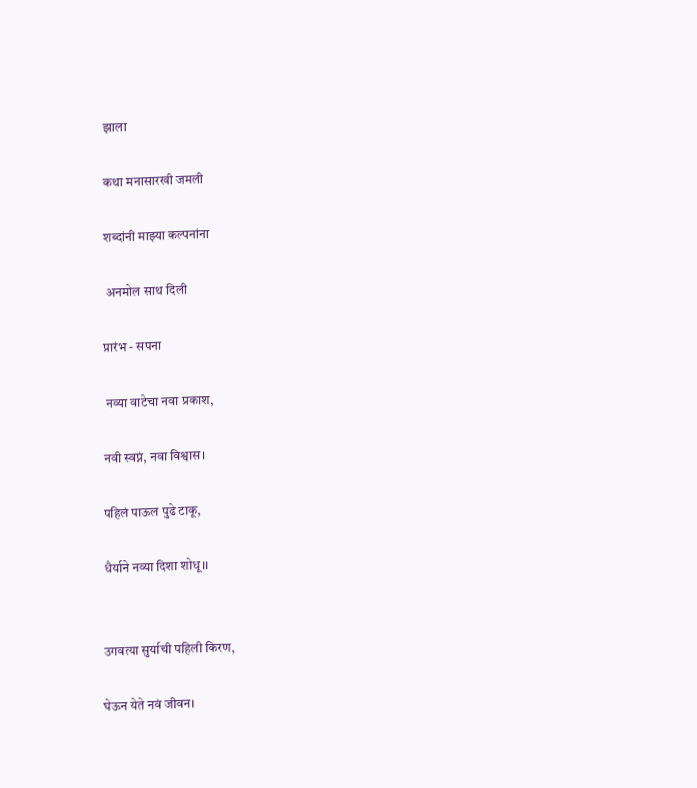झाला

कथा मनासारखी जमली

शब्दांनी माझ्या कल्पनांना

 अनमोल साथ दिली

प्रारंभ - सपना

 नव्या वाटेचा नवा प्रकाश,

नवी स्वप्नं, नवा विश्वास।

पहिलं पाऊल पुढे टाकू,

धैर्याने नव्या दिशा शोधू।।


उगवत्या सुर्याची पहिली किरण,

घेऊन येते नवं जीवन।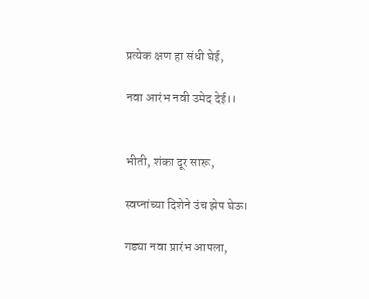प्रत्येक क्षण हा संधी घेई,

नवा आरंभ नवी उमेद देई।।


भीती, शंका दूर सारू,

स्वप्नांच्या दिशेने उंच झेप घेऊ।

गड्या नवा प्रारंभ आपला,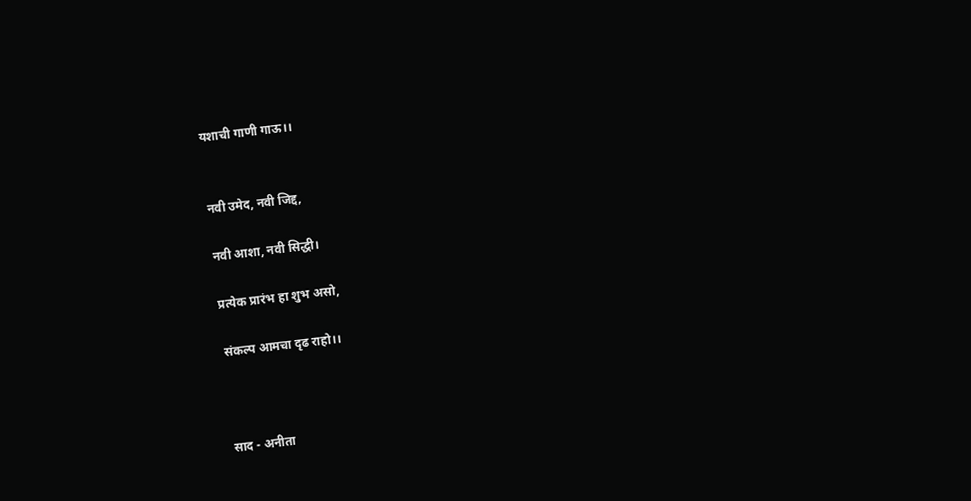यशाची गाणी गाऊ।।


नवी उमेद, नवी जिद्द,

नवी आशा, नवी सिद्धी।

प्रत्येक प्रारंभ हा शुभ असो,

संकल्प आमचा दृढ राहो।।



साद - अनीता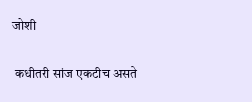जोशी

 कधीतरी सांज एकटीच असते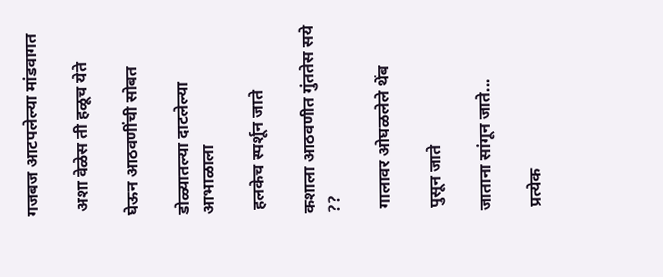गजबज आटपलेल्या मांडवागत

 अशा वेळेस ती हळूच येते

घेऊन आठवणींची सोबत

डोळ्यातल्या दाटलेल्या आभाळाला

 हलकेच स्पर्शून जाते

कशाला आठवणीत गुंततेस सये ??

 गालावर ओघळलेले थेंब

 पुसून जाते

जाताना सांगून जाते...

 प्रत्येक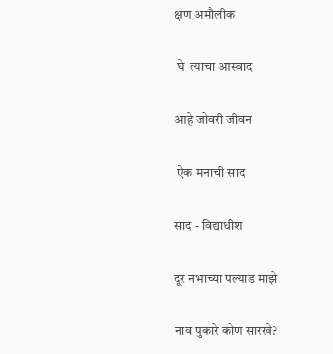क्षण अमौलीक

 घे  त्याचा आस्वाद

आहे जोवरी जीवन

 ऐक मनाची साद

साद - विद्याधीश

दूर नभाच्या पल्याड माझे

नाव पुकारे कोण सारखे?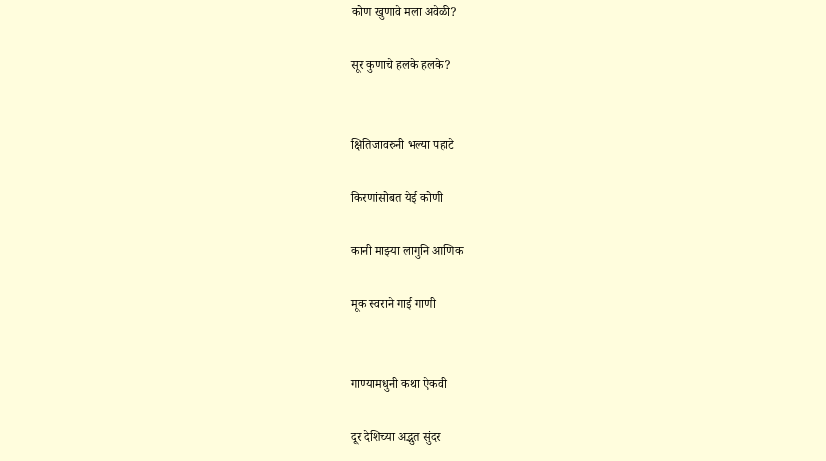कोण खुणावे मला अवेळी?

सूर कुणाचे हलके हलके?


क्षितिजावरुनी भल्या पहाटे

किरणांसोबत येई कोणी

कानी माझ्या लागुनि आणिक

मूक स्वराने गाई गाणी


गाण्यामधुनी कथा ऐकवी

दूर देशिच्या अद्भुत सुंदर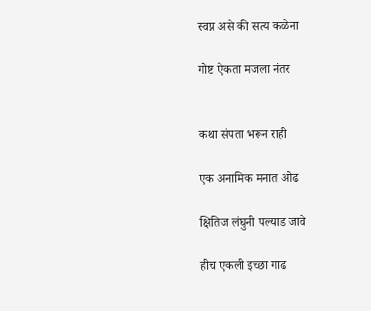स्वप्न असे की सत्य कळेना

गोष्ट ऐकता मजला नंतर


कथा संपता भरून राही

एक अनामिक मनात ओढ

क्षितिज लंघुनी पल्याड जावे

हीच एकली इच्छा गाढ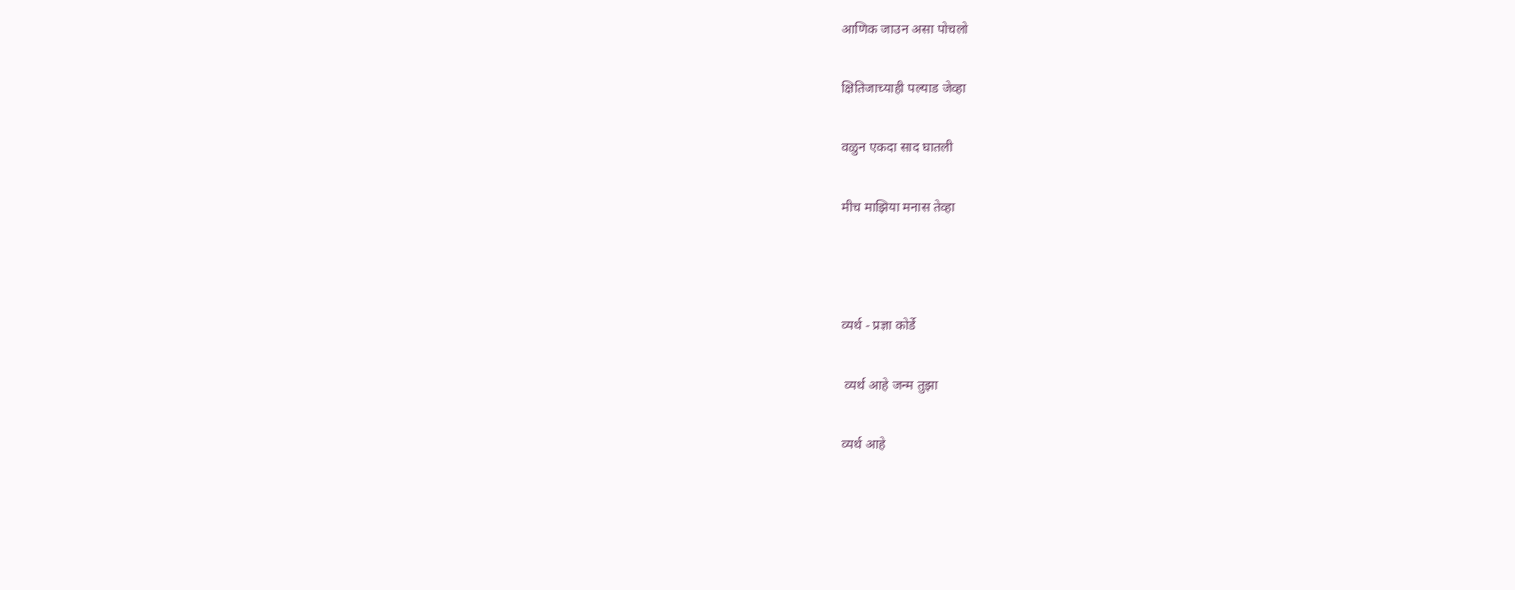आणिक जाउन असा पोचलो

क्षितिजाच्याही पल्याड जेव्हा

वळुन एकदा साद घातली

मीच माझिया मनास तेव्हा



व्यर्थ - प्रज्ञा कोर्डे

 व्यर्थ आहे जन्म तुझा

व्यर्थ आहे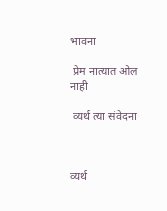भावना

 प्रेम नात्यात ओल नाही

 व्यर्थ त्या संवेदना



व्यर्थ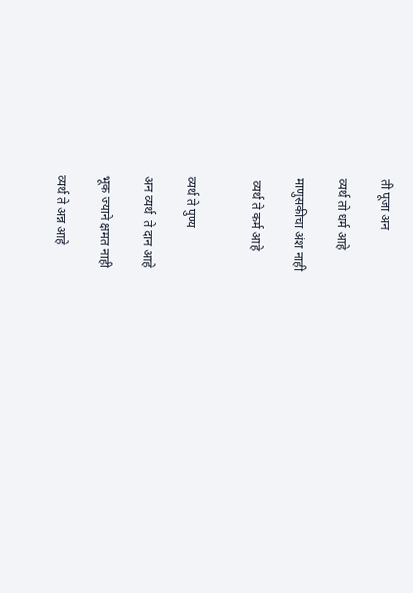ती पूजा अन

व्यर्थ तो धर्म आहे

माणुसकीचा अंश नाही

 व्यर्थ ते कर्म आहे


व्यर्थ ते पुण्य

अन व्यर्थ  ते दान आहे

भूक ज्याने क्षमत नाही

व्यर्थ ते अन्न आहे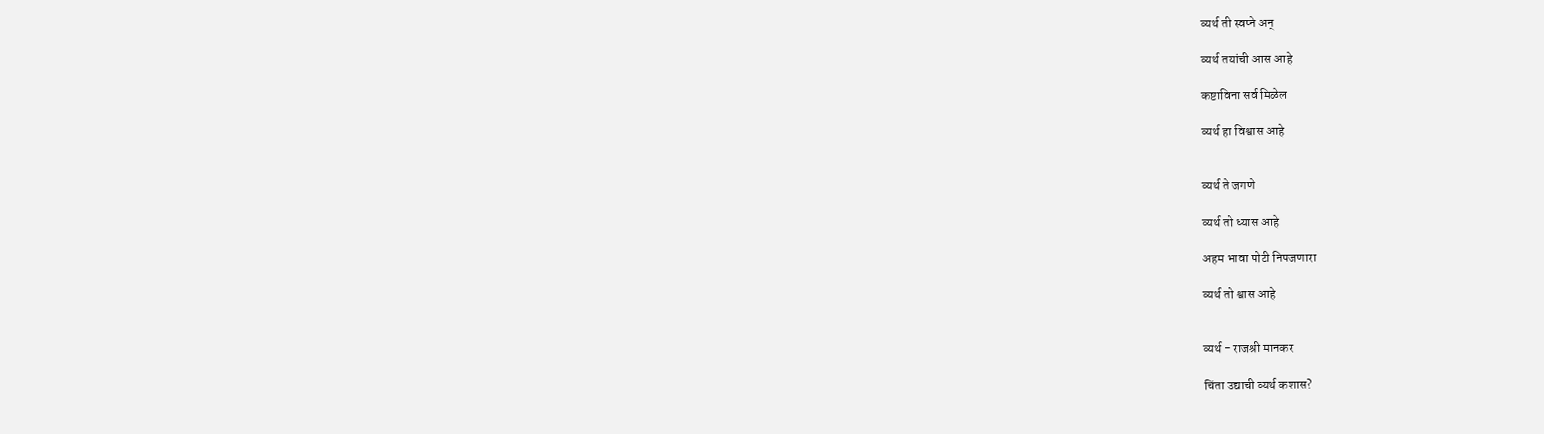व्यर्थ ती स्वप्ने अन्

व्यर्थ तयांची आस आहे

कष्टाविना सर्व मिळेल

व्यर्थ हा विश्वास आहे


व्यर्थ ते जगणे

व्यर्थ तो ध्यास आहे

अहम भावा पोटी निपजणारा

व्यर्थ तो श्वास आहे


व्यर्थ - राजश्री मानकर

चिंता उद्याची व्यर्थ कशास?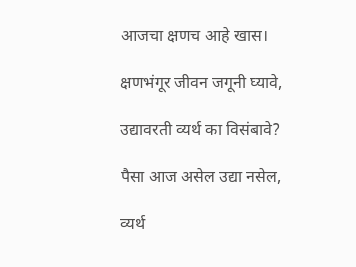आजचा क्षणच आहे खास।

क्षणभंगूर जीवन जगूनी घ्यावे,

उद्यावरती व्यर्थ का विसंबावे?

पैसा आज असेल उद्या नसेल,

व्यर्थ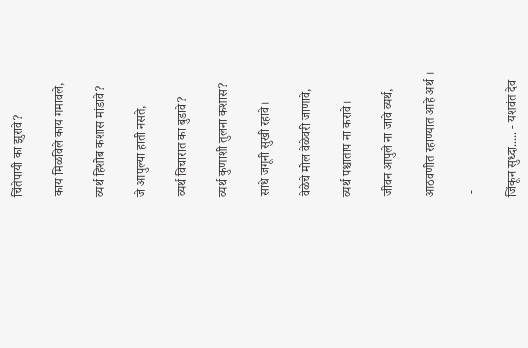चिंतेपायी का झुरावे?

काय मिळविले काय गमावले,

व्यर्थ हिशोब कशास मांडावे?

जे आपुल्या हाती नसते,

व्यर्थ विचारात का बुडावे?

व्यर्थ कुणाशी तुलना कशास?

साधे जगूनी सुखी रहावे।

वेळेचे मोल वेळेवरी जाणावे,

व्यर्थ पश्चाताप ना करावे।

जीवन आपुले ना जावे व्यर्थ,

आठवणीत रहाण्यात आहे अर्थ ।

 -

जिंकून सुध्दा..... - यशवंत देव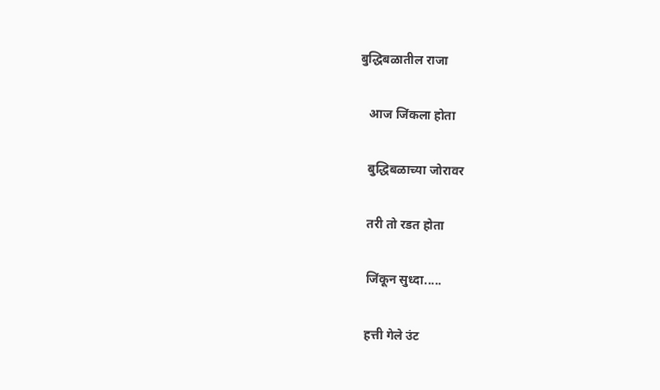बुद्धिबळातील राजा

   आज जिंकला होता

   बुद्धिबळाच्या जोरावर

   तरी तो रडत होता

   जिंकून सुध्दा.....

   हत्ती गेले उंट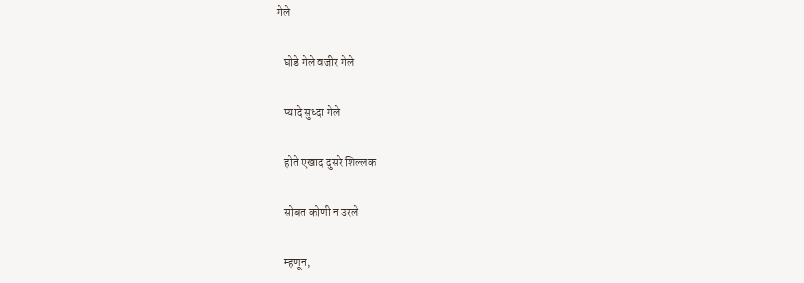गेले

   घोडे गेले वजीर गेले

   प्यादे सुध्दा गेले

   होते एखाद दुसरे शिल्लक

   सोबत कोणी न उरले

   म्हणून,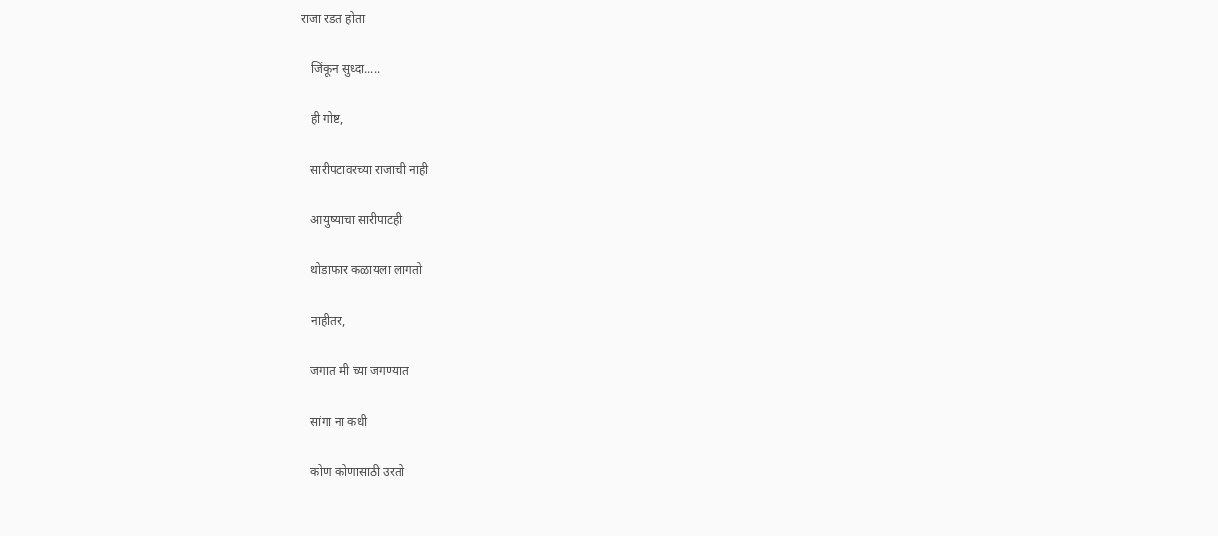राजा रडत होता

   जिंकून सुध्दा.....

   ही गोष्ट,

   सारीपटावरच्या राजाची नाही

   आयुष्याचा सारीपाटही

   थोडाफार कळायला लागतो

   नाहीतर,

   जगात मी च्या जगण्यात

   सांगा ना कधी

   कोण कोणासाठी उरतो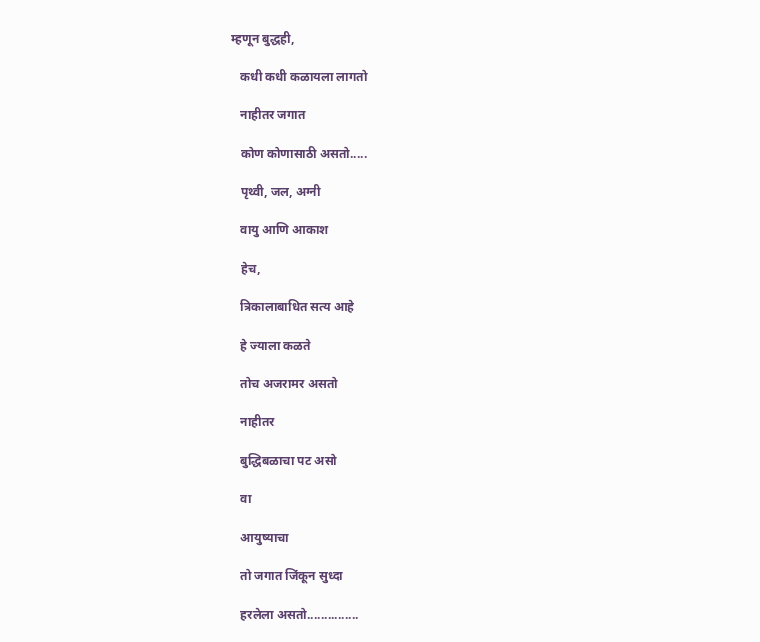म्हणून बुद्धही,

   कधी कधी कळायला लागतो

   नाहीतर जगात

   कोण कोणासाठी असतो.....

   पृथ्वी, जल, अग्नी

   वायु आणि आकाश

   हेच,

   त्रिकालाबाधित सत्य आहे

   हे ज्याला कळते

   तोच अजरामर असतो

   नाहीतर

   बुद्धिबळाचा पट असो

   वा

   आयुष्याचा

   तो जगात जिंकून सुध्दा

   हरलेला असतो...............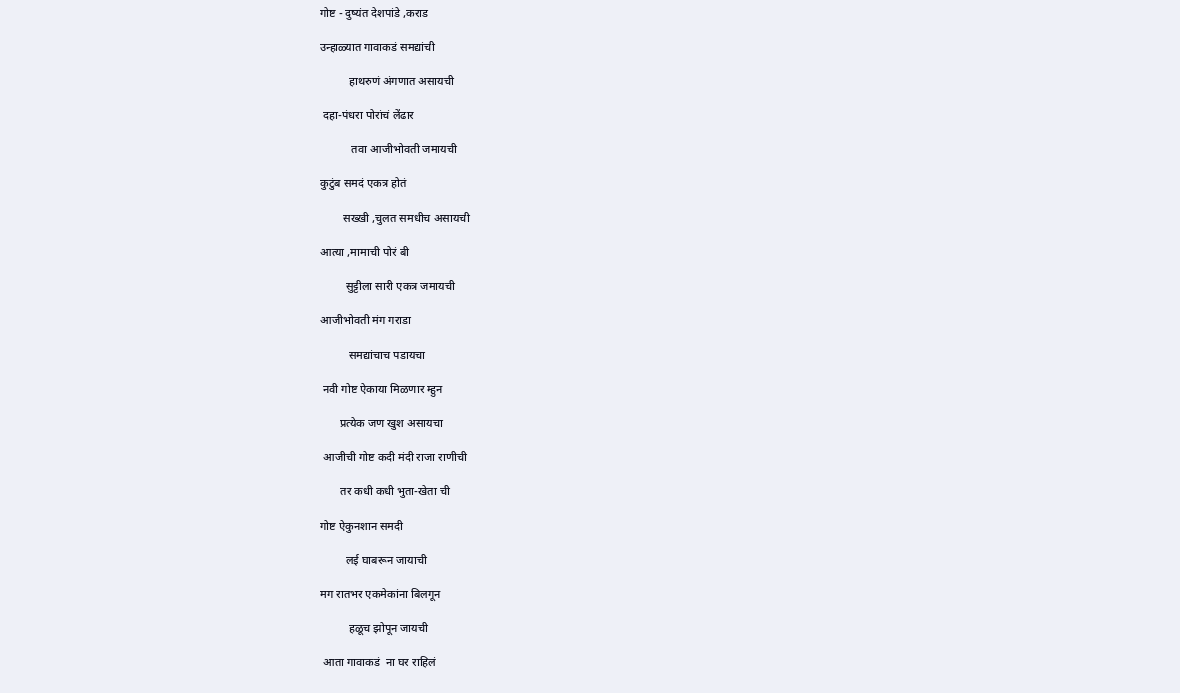गोष्ट - दुष्यंत देशपांडे ,कराड

उन्हाळ्यात गावाकडं समद्यांची

          हाथरुणं अंगणात असायची

 दहा-पंधरा पोरांचं लेंढार

           तवा आजीभोवती जमायची

कुटुंब समदं एकत्र होतं

        सख्खी ,चुलत समधीच असायची

आत्या ,मामाची पोरं बी

         सुट्टीला सारी एकत्र जमायची

आजीभोवती मंग गराडा

          समद्यांचाच पडायचा

 नवी गोष्ट ऐकाया मिळणार म्हुन

       प्रत्येक जण खुश असायचा

 आजीची गोष्ट कदी मंदी राजा राणीची

       तर कधी कधी भुता-खेता ची

गोष्ट ऐकुनशान समदी

         लई घाबरून जायाची

मग रातभर एकमेकांना बिलगून

          हळूच झोपून जायची

 आता गावाकडं  ना घर राहिलं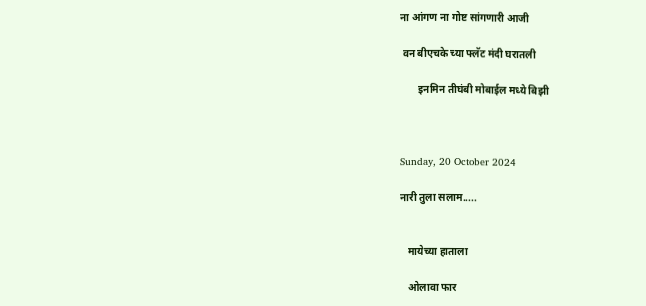ना आंगण ना गोष्ट सांगणारी आजी

 वन बीएचके च्या फ्लॅट मंदी घरातली

       इनमिन तीघंबी मोबाईल मध्ये बिझी



Sunday, 20 October 2024

नारी तुला सलाम.....


   मायेच्या हाताला

   ओलावा फार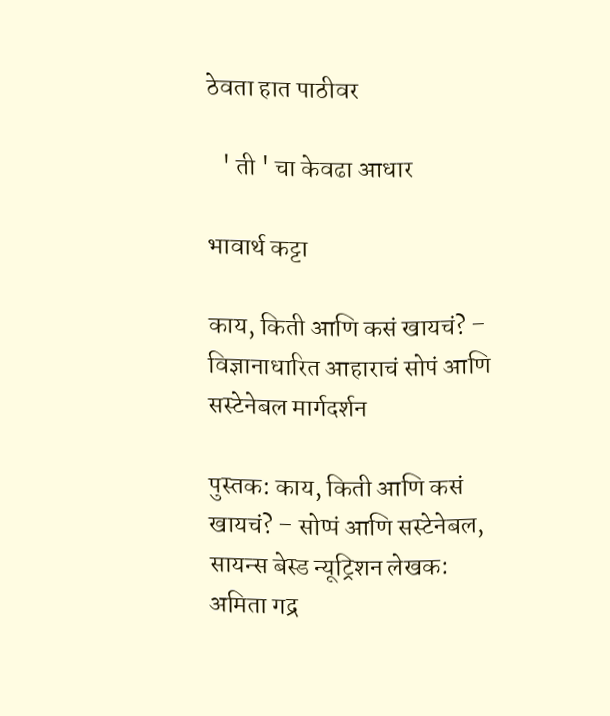ठेवता हात पाठीवर

   ' ती ' चा केवढा आधार

भावार्थ कट्टा

काय, किती आणि कसं खायचं? – विज्ञानाधारित आहाराचं सोपं आणि सस्टेनेबल मार्गदर्शन

पुस्तक: काय, किती आणि कसं खायचं? – सोप्पं आणि सस्टेनेबल, सायन्स बेस्ड न्यूट्रिशन लेखक: अमिता गद्र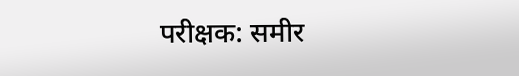परीक्षक: समीर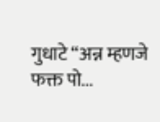गुधाटे “अन्न म्हणजे फक्त पो...